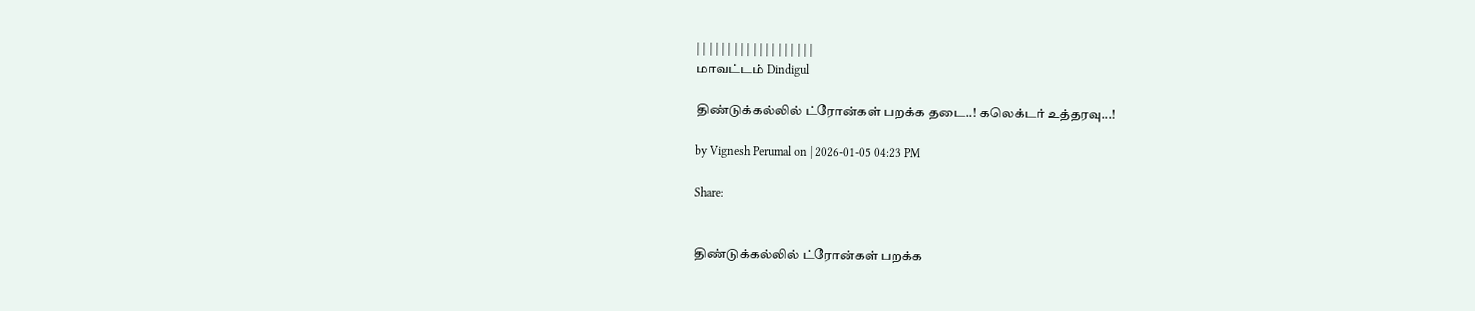| | | | | | | | | | | | | | | | | | |
மாவட்டம் Dindigul

திண்டுக்கல்லில் ட்ரோன்கள் பறக்க தடை..! கலெக்டர் உத்தரவு...!

by Vignesh Perumal on | 2026-01-05 04:23 PM

Share:


திண்டுக்கல்லில் ட்ரோன்கள் பறக்க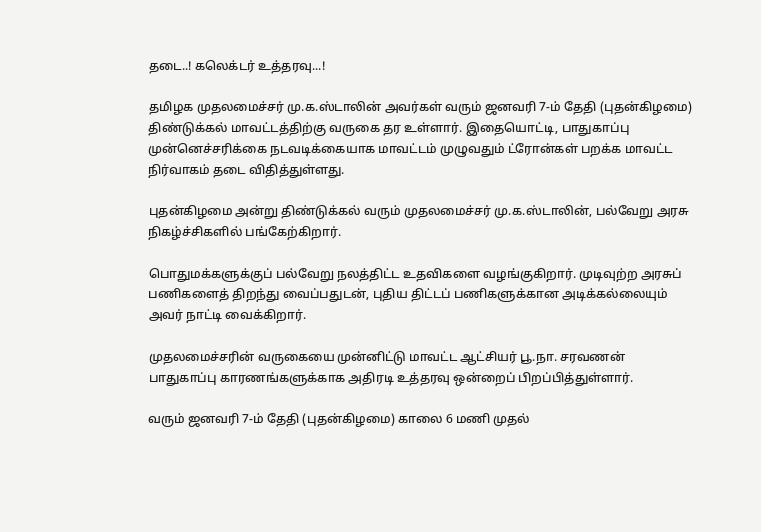தடை..! கலெக்டர் உத்தரவு...!

தமிழக முதலமைச்சர் மு.க.ஸ்டாலின் அவர்கள் வரும் ஜனவரி 7-ம் தேதி (புதன்கிழமை) திண்டுக்கல் மாவட்டத்திற்கு வருகை தர உள்ளார். இதையொட்டி, பாதுகாப்பு முன்னெச்சரிக்கை நடவடிக்கையாக மாவட்டம் முழுவதும் ட்ரோன்கள் பறக்க மாவட்ட நிர்வாகம் தடை விதித்துள்ளது.

புதன்கிழமை அன்று திண்டுக்கல் வரும் முதலமைச்சர் மு.க.ஸ்டாலின், பல்வேறு அரசு நிகழ்ச்சிகளில் பங்கேற்கிறார்.

பொதுமக்களுக்குப் பல்வேறு நலத்திட்ட உதவிகளை வழங்குகிறார். முடிவுற்ற அரசுப் பணிகளைத் திறந்து வைப்பதுடன், புதிய திட்டப் பணிகளுக்கான அடிக்கல்லையும் அவர் நாட்டி வைக்கிறார்.

முதலமைச்சரின் வருகையை முன்னிட்டு மாவட்ட ஆட்சியர் பூ.நா. சரவணன் பாதுகாப்பு காரணங்களுக்காக அதிரடி உத்தரவு ஒன்றைப் பிறப்பித்துள்ளார்.

வரும் ஜனவரி 7-ம் தேதி (புதன்கிழமை) காலை 6 மணி முதல்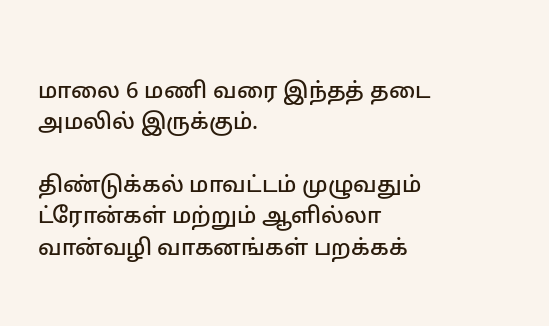மாலை 6 மணி வரை இந்தத் தடை அமலில் இருக்கும்.

திண்டுக்கல் மாவட்டம் முழுவதும் ட்ரோன்கள் மற்றும் ஆளில்லா வான்வழி வாகனங்கள் பறக்கக்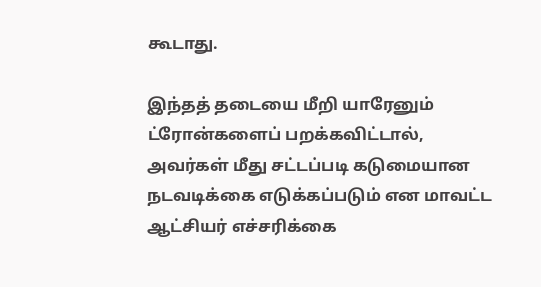கூடாது.

இந்தத் தடையை மீறி யாரேனும் ட்ரோன்களைப் பறக்கவிட்டால், அவர்கள் மீது சட்டப்படி கடுமையான நடவடிக்கை எடுக்கப்படும் என மாவட்ட ஆட்சியர் எச்சரிக்கை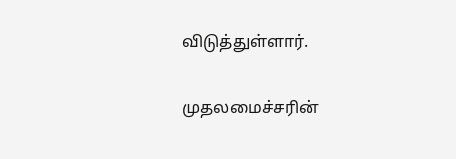விடுத்துள்ளார்.

முதலமைச்சரின்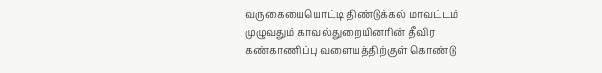வருகையையொட்டி திண்டுக்கல் மாவட்டம் முழுவதும் காவல்துறையினரின் தீவிர கண்காணிப்பு வளையத்திற்குள் கொண்டு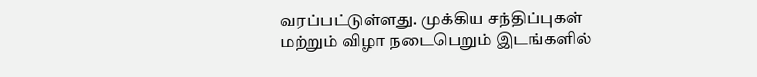வரப்பட்டுள்ளது. முக்கிய சந்திப்புகள் மற்றும் விழா நடைபெறும் இடங்களில்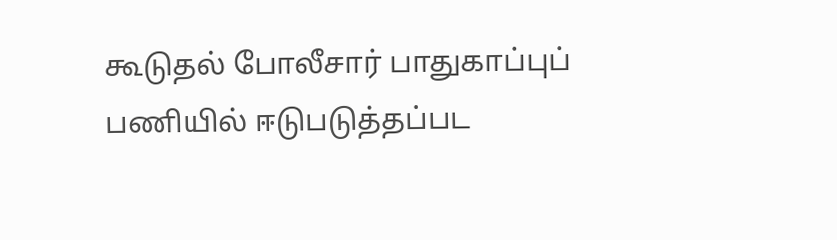கூடுதல் போலீசார் பாதுகாப்புப் பணியில் ஈடுபடுத்தப்பட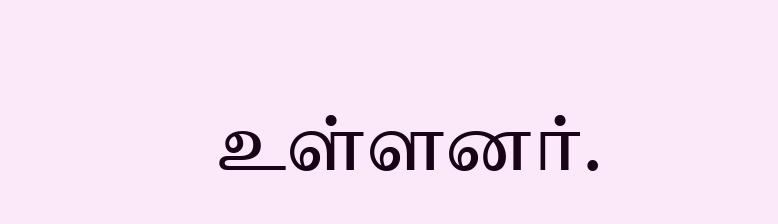உள்ளனர்.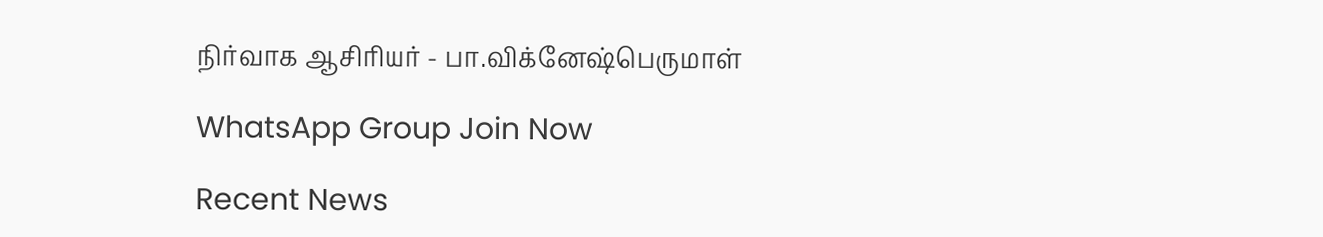நிர்வாக ஆசிரியர் - பா.விக்னேஷ்பெருமாள்

WhatsApp Group Join Now

Recent News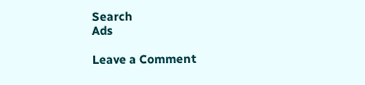Search
Ads

Leave a Comment